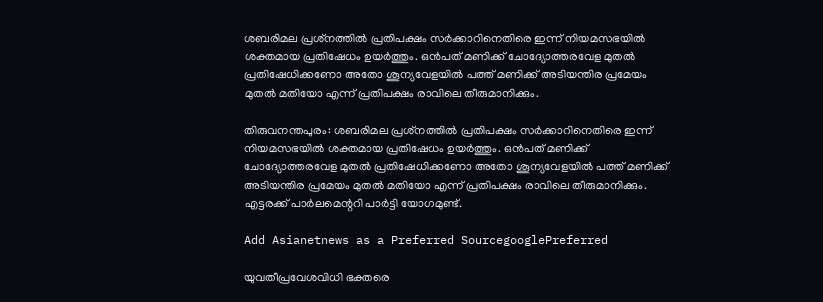ശബരിമല പ്രശ്‌നത്തില്‍ പ്രതിപക്ഷം സര്‍ക്കാറിനെതിരെ ഇന്ന് നിയമസഭയില്‍ ശക്തമായ പ്രതിഷേധം ഉയര്‍ത്തും. ഒന്‍പത് മണിക്ക് ചോദ്യോത്തരവേള മുതല്‍ പ്രതിഷേധിക്കണോ അതോ ശൂന്യവേളയില്‍ പത്ത് മണിക്ക് അടിയന്തിര പ്രമേയം മുതല്‍ മതിയോ എന്ന് പ്രതിപക്ഷം രാവിലെ തീരുമാനിക്കും.

തിരുവനന്തപുരം: ശബരിമല പ്രശ്‌നത്തില്‍ പ്രതിപക്ഷം സര്‍ക്കാറിനെതിരെ ഇന്ന് നിയമസഭയില്‍ ശക്തമായ പ്രതിഷേധം ഉയര്‍ത്തും. ഒന്‍പത് മണിക്ക് ചോദ്യോത്തരവേള മുതല്‍ പ്രതിഷേധിക്കണോ അതോ ശൂന്യവേളയില്‍ പത്ത് മണിക്ക് അടിയന്തിര പ്രമേയം മുതല്‍ മതിയോ എന്ന് പ്രതിപക്ഷം രാവിലെ തീരുമാനിക്കും. എട്ടരക്ക് പാര്‍ലമെന്ററി പാര്‍ട്ടി യോഗമുണ്ട്.

Add Asianetnews as a Preferred SourcegooglePreferred

യുവതീപ്രവേശവിധി ഭക്തരെ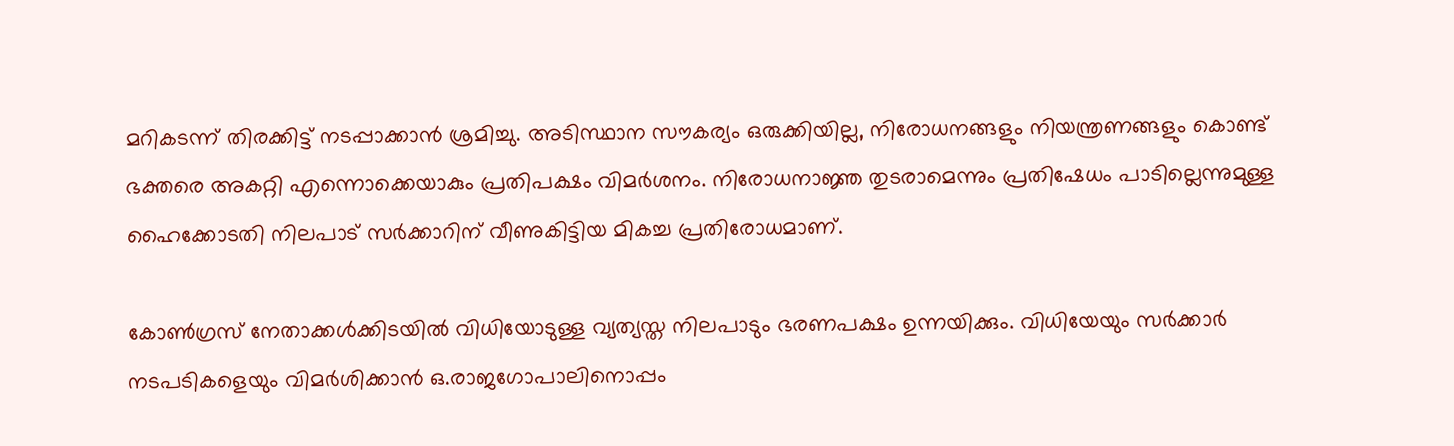മറികടന്ന് തിരക്കിട്ട് നടപ്പാക്കാന്‍ ശ്രമിച്ചു. അടിസ്ഥാന സൗകര്യം ഒരുക്കിയില്ല, നിരോധനങ്ങളും നിയന്ത്രണങ്ങളും കൊണ്ട് ഭക്തരെ അകറ്റി എന്നൊക്കെയാകും പ്രതിപക്ഷം വിമര്‍ശനം. നിരോധനാജ്ഞ തുടരാമെന്നും പ്രതിഷേധം പാടില്ലെന്നുമുള്ള ഹൈക്കോടതി നിലപാട് സര്‍ക്കാറിന് വീണുകിട്ടിയ മികച്ച പ്രതിരോധമാണ്.

കോണ്‍ഗ്രസ് നേതാക്കള്‍ക്കിടയില്‍ വിധിയോടുള്ള വ്യത്യസ്ത നിലപാടും ഭരണപക്ഷം ഉന്നയിക്കും. വിധിയേയും സര്‍ക്കാര്‍ നടപടികളെയും വിമര്‍ശിക്കാന്‍ ഒ.രാജഗോപാലിനൊപ്പം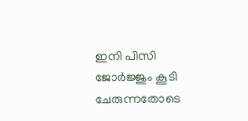ഇനി പിസി ജോര്‍ജ്ജും കൂടി ചേരുന്നതോടെ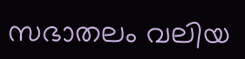സഭാതലം വലിയ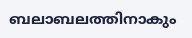ബലാബലത്തിനാകും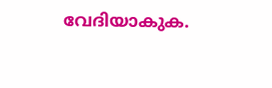വേദിയാകുക.